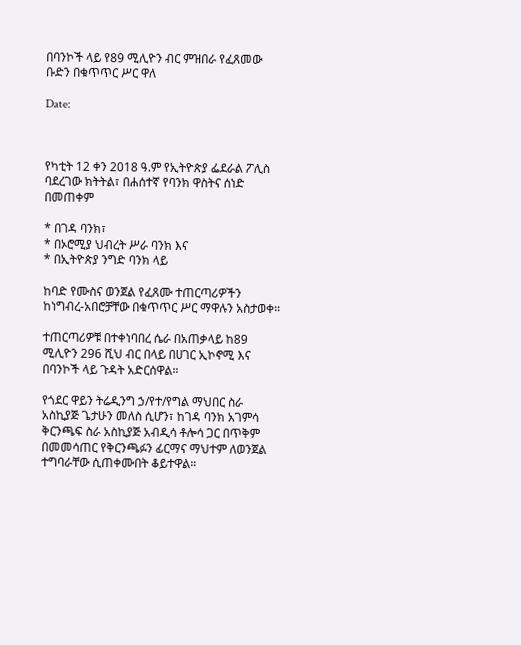በባንኮች ላይ የ89 ሚሊዮን ብር ምዝበራ የፈጸመው ቡድን በቁጥጥር ሥር ዋለ

Date:



የካቲት 12 ቀን 2018 ዓ.ም የኢትዮጵያ ፌደራል ፖሊስ ባደረገው ክትትል፣ በሐሰተኛ የባንክ ዋስትና ሰነድ በመጠቀም

* በገዳ ባንክ፣
* በኦሮሚያ ህብረት ሥራ ባንክ እና
* በኢትዮጵያ ንግድ ባንክ ላይ

ከባድ የሙስና ወንጀል የፈጸሙ ተጠርጣሪዎችን ከነግብረ-አበሮቻቸው በቁጥጥር ሥር ማዋሉን አስታወቀ።

ተጠርጣሪዎቹ በተቀነባበረ ሴራ በአጠቃላይ ከ89 ሚሊዮን 296 ሺህ ብር በላይ በሀገር ኢኮኖሚ እና በባንኮች ላይ ጉዳት አድርሰዋል።

የጎደር ዋይን ትሬዲንግ ኃ/የተ/የግል ማህበር ስራ አስኪያጅ ጌታሁን መለስ ሲሆን፣ ከገዳ ባንክ አገምሳ ቅርንጫፍ ስራ አስኪያጅ አብዲሳ ቶሎሳ ጋር በጥቅም በመመሳጠር የቅርንጫፉን ፊርማና ማህተም ለወንጀል ተግባራቸው ሲጠቀሙበት ቆይተዋል።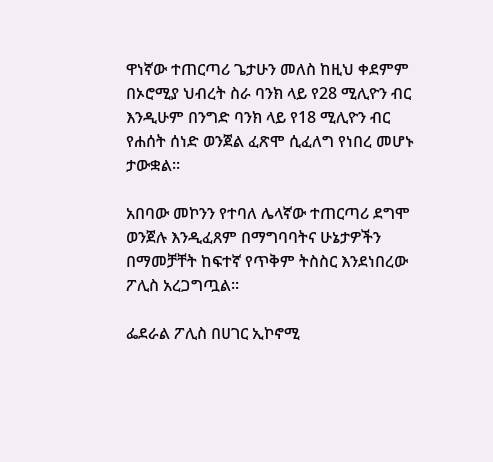ዋነኛው ተጠርጣሪ ጌታሁን መለስ ከዚህ ቀደምም በኦሮሚያ ህብረት ስራ ባንክ ላይ የ28 ሚሊዮን ብር እንዲሁም በንግድ ባንክ ላይ የ18 ሚሊዮን ብር የሐሰት ሰነድ ወንጀል ፈጽሞ ሲፈለግ የነበረ መሆኑ ታውቋል።

አበባው መኮንን የተባለ ሌላኛው ተጠርጣሪ ደግሞ ወንጀሉ እንዲፈጸም በማግባባትና ሁኔታዎችን በማመቻቸት ከፍተኛ የጥቅም ትስስር እንደነበረው ፖሊስ አረጋግጧል።

ፌደራል ፖሊስ በሀገር ኢኮኖሚ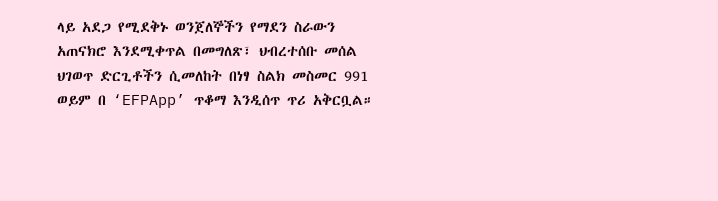ላይ አደጋ የሚደቅኑ ወንጀለኞችን የማደን ስራውን አጠናክሮ እንደሚቀጥል በመግለጽ፣ ህብረተሰቡ መሰል ህገወጥ ድርጊቶችን ሲመለከት በነፃ ስልክ መስመር 991 ወይም በ ‘EFPApp’ ጥቆማ እንዲሰጥ ጥሪ አቅርቧል።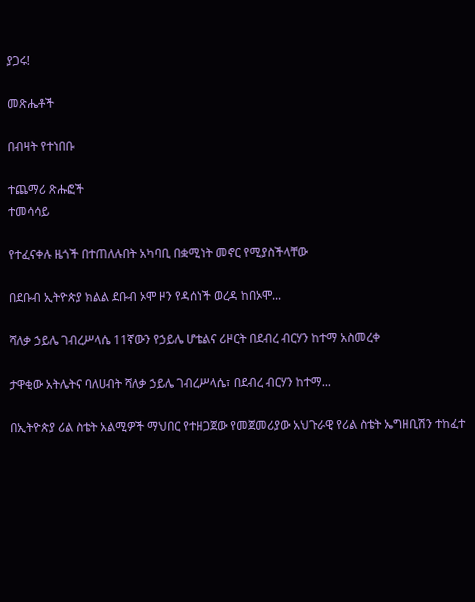ያጋሩ!

መጽሔቶች

በብዛት የተነበቡ

ተጨማሪ ጽሑፎች
ተመሳሳይ

የተፈናቀሉ ዜጎች በተጠለሉበት አካባቢ በቋሚነት መኖር የሚያስችላቸው

በደቡብ ኢትዮጵያ ክልል ደቡብ ኦሞ ዞን የዳሰነች ወረዳ ከበኦሞ...

ሻለቃ ኃይሌ ገብረሥላሴ 11ኛውን የኃይሌ ሆቴልና ሪዞርት በደብረ ብርሃን ከተማ አስመረቀ

ታዋቂው አትሌትና ባለሀብት ሻለቃ ኃይሌ ገብረሥላሴ፣ በደብረ ብርሃን ከተማ...

በኢትዮጵያ ሪል ስቴት አልሚዎች ማህበር የተዘጋጀው የመጀመሪያው አህጉራዊ የሪል ስቴት ኤግዘቢሽን ተከፈተ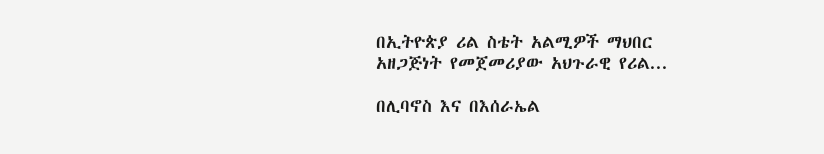በኢትዮጵያ ሪል ስቴት አልሚዎች ማህበር አዘጋጅነት የመጀመሪያው አህጉራዊ የሪል...

በሊባኖስ እና በእሰራኤል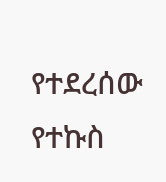የተደረሰው የተኩስ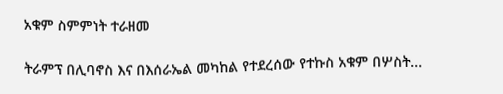አቁም ስምምነት ተራዘመ

ትራምፕ በሊባኖስ እና በእሰራኤል መካከል የተደረሰው የተኩስ አቁም በሦስት...